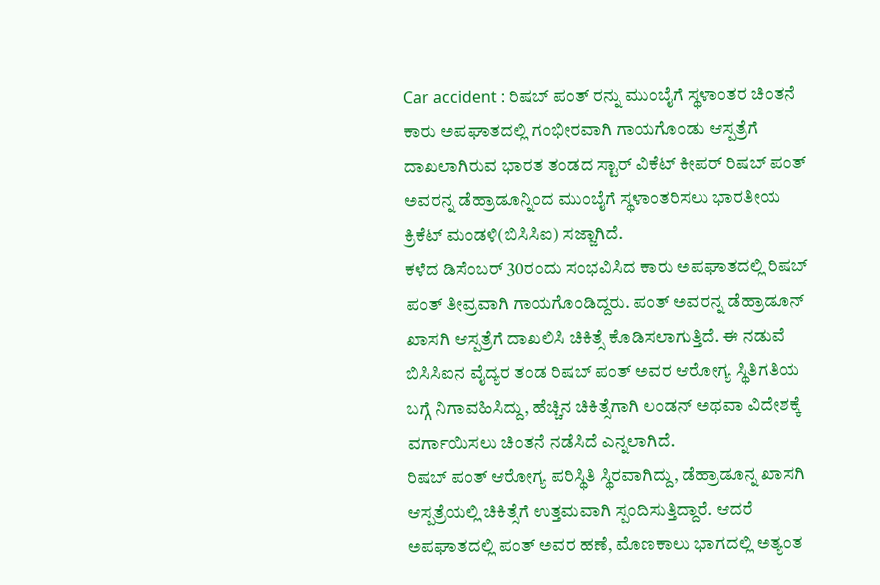Car accident : ರಿಷಬ್ ಪಂತ್ ರನ್ನು ಮುಂಬೈಗೆ ಸ್ಥಳಾಂತರ ಚಿಂತನೆ
ಕಾರು ಅಪಘಾತದಲ್ಲಿ ಗಂಭೀರವಾಗಿ ಗಾಯಗೊಂಡು ಆಸ್ಪತ್ರೆಗೆ ದಾಖಲಾಗಿರುವ ಭಾರತ ತಂಡದ ಸ್ಟಾರ್ ವಿಕೆಟ್ ಕೀಪರ್ ರಿಷಬ್ ಪಂತ್ ಅವರನ್ನ ಡೆಹ್ರಾಡೂನ್ನಿಂದ ಮುಂಬೈಗೆ ಸ್ಥಳಾಂತರಿಸಲು ಭಾರತೀಯ ಕ್ರಿಕೆಟ್ ಮಂಡಳಿ(ಬಿಸಿಸಿಐ) ಸಜ್ಜಾಗಿದೆ.
ಕಳೆದ ಡಿಸೆಂಬರ್ 30ರಂದು ಸಂಭವಿಸಿದ ಕಾರು ಅಪಘಾತದಲ್ಲಿ ರಿಷಬ್ ಪಂತ್ ತೀವ್ರವಾಗಿ ಗಾಯಗೊಂಡಿದ್ದರು. ಪಂತ್ ಅವರನ್ನ ಡೆಹ್ರಾಡೂನ್ ಖಾಸಗಿ ಆಸ್ಪತ್ರೆಗೆ ದಾಖಲಿಸಿ ಚಿಕಿತ್ಸೆ ಕೊಡಿಸಲಾಗುತ್ತಿದೆ. ಈ ನಡುವೆ ಬಿಸಿಸಿಐನ ವೈದ್ಯರ ತಂಡ ರಿಷಬ್ ಪಂತ್ ಅವರ ಆರೋಗ್ಯ ಸ್ಥಿತಿಗತಿಯ ಬಗ್ಗೆ ನಿಗಾವಹಿಸಿದ್ದು, ಹೆಚ್ಚಿನ ಚಿಕಿತ್ಸೆಗಾಗಿ ಲಂಡನ್ ಅಥವಾ ವಿದೇಶಕ್ಕೆ ವರ್ಗಾಯಿಸಲು ಚಿಂತನೆ ನಡೆಸಿದೆ ಎನ್ನಲಾಗಿದೆ.
ರಿಷಬ್ ಪಂತ್ ಆರೋಗ್ಯ ಪರಿಸ್ಥಿತಿ ಸ್ಥಿರವಾಗಿದ್ದು, ಡೆಹ್ರಾಡೂನ್ನ ಖಾಸಗಿ ಆಸ್ಪತ್ರೆಯಲ್ಲಿ ಚಿಕಿತ್ಸೆಗೆ ಉತ್ತಮವಾಗಿ ಸ್ಪಂದಿಸುತ್ತಿದ್ದಾರೆ. ಆದರೆ ಅಪಘಾತದಲ್ಲಿ ಪಂತ್ ಅವರ ಹಣೆ, ಮೊಣಕಾಲು ಭಾಗದಲ್ಲಿ ಅತ್ಯಂತ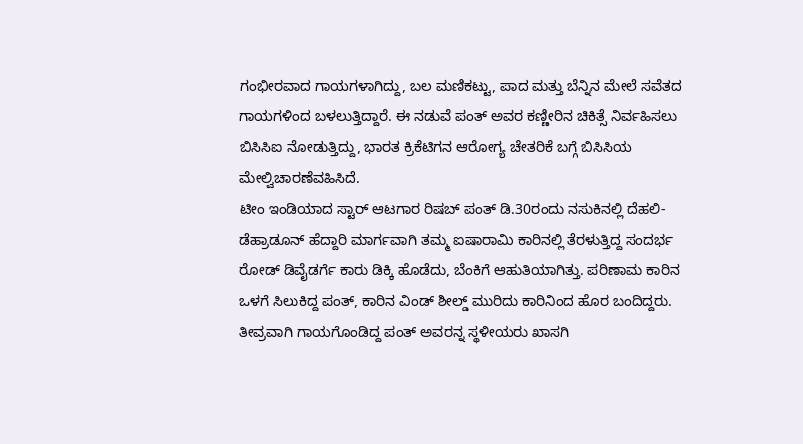ಗಂಭೀರವಾದ ಗಾಯಗಳಾಗಿದ್ದು, ಬಲ ಮಣಿಕಟ್ಟು, ಪಾದ ಮತ್ತು ಬೆನ್ನಿನ ಮೇಲೆ ಸವೆತದ ಗಾಯಗಳಿಂದ ಬಳಲುತ್ತಿದ್ದಾರೆ. ಈ ನಡುವೆ ಪಂತ್ ಅವರ ಕಣ್ಣೀರಿನ ಚಿಕಿತ್ಸೆ ನಿರ್ವಹಿಸಲು ಬಿಸಿಸಿಐ ನೋಡುತ್ತಿದ್ದು, ಭಾರತ ಕ್ರಿಕೆಟಿಗನ ಆರೋಗ್ಯ ಚೇತರಿಕೆ ಬಗ್ಗೆ ಬಿಸಿಸಿಯ ಮೇಲ್ವಿಚಾರಣೆವಹಿಸಿದೆ.
ಟೀಂ ಇಂಡಿಯಾದ ಸ್ಟಾರ್ ಆಟಗಾರ ರಿಷಬ್ ಪಂತ್ ಡಿ.30ರಂದು ನಸುಕಿನಲ್ಲಿ ದೆಹಲಿ-ಡೆಹ್ರಾಡೂನ್ ಹೆದ್ದಾರಿ ಮಾರ್ಗವಾಗಿ ತಮ್ಮ ಐಷಾರಾಮಿ ಕಾರಿನಲ್ಲಿ ತೆರಳುತ್ತಿದ್ದ ಸಂದರ್ಭ ರೋಡ್ ಡಿವೈಡರ್ಗೆ ಕಾರು ಡಿಕ್ಕಿ ಹೊಡೆದು, ಬೆಂಕಿಗೆ ಆಹುತಿಯಾಗಿತ್ತು. ಪರಿಣಾಮ ಕಾರಿನ ಒಳಗೆ ಸಿಲುಕಿದ್ದ ಪಂತ್, ಕಾರಿನ ವಿಂಡ್ ಶೀಲ್ಡ್ ಮುರಿದು ಕಾರಿನಿಂದ ಹೊರ ಬಂದಿದ್ದರು. ತೀವ್ರವಾಗಿ ಗಾಯಗೊಂಡಿದ್ದ ಪಂತ್ ಅವರನ್ನ ಸ್ಥಳೀಯರು ಖಾಸಗಿ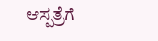ಆಸ್ಪತ್ರೆಗೆ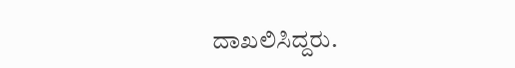ದಾಖಲಿಸಿದ್ದರು.